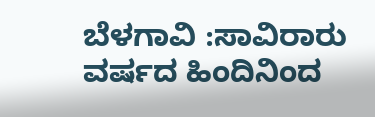ಬೆಳಗಾವಿ :ಸಾವಿರಾರು ವರ್ಷದ ಹಿಂದಿನಿಂದ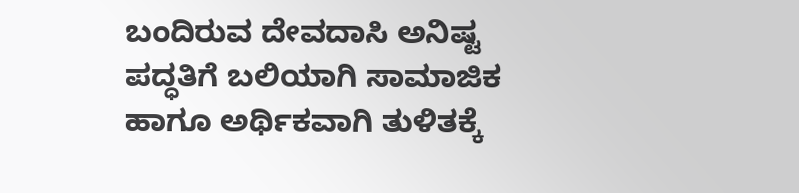ಬಂದಿರುವ ದೇವದಾಸಿ ಅನಿಷ್ಟ ಪದ್ಧತಿಗೆ ಬಲಿಯಾಗಿ ಸಾಮಾಜಿಕ ಹಾಗೂ ಅರ್ಥಿಕವಾಗಿ ತುಳಿತಕ್ಕೆ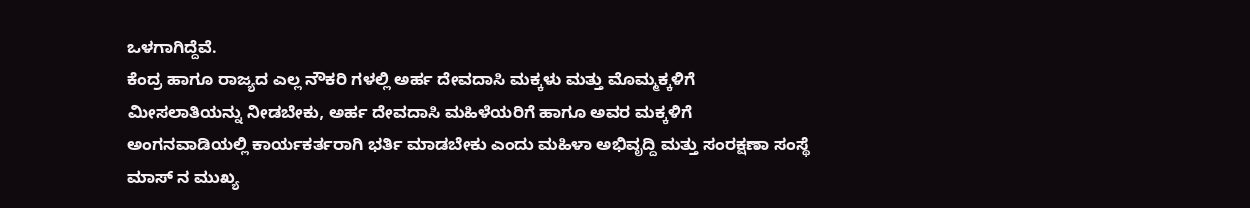ಒಳಗಾಗಿದ್ದೆವೆ.
ಕೆಂದ್ರ ಹಾಗೂ ರಾಜ್ಯದ ಎಲ್ಲ ನೌಕರಿ ಗಳಲ್ಲಿ ಅರ್ಹ ದೇವದಾಸಿ ಮಕ್ಕಳು ಮತ್ತು ಮೊಮ್ಮಕ್ಕಳಿಗೆ ಮೀಸಲಾತಿಯನ್ನು ನೀಡಬೇಕು, ಅರ್ಹ ದೇವದಾಸಿ ಮಹಿಳೆಯರಿಗೆ ಹಾಗೂ ಅವರ ಮಕ್ಕಳಿಗೆ ಅಂಗನವಾಡಿಯಲ್ಲಿ ಕಾರ್ಯಕರ್ತರಾಗಿ ಭರ್ತಿ ಮಾಡಬೇಕು ಎಂದು ಮಹಿಳಾ ಅಭಿವೃದ್ದಿ ಮತ್ತು ಸಂರಕ್ಷಣಾ ಸಂಸ್ಥೆ ಮಾಸ್ ನ ಮುಖ್ಯ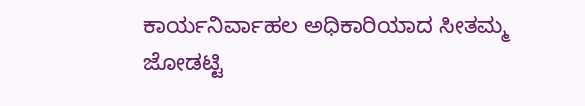ಕಾರ್ಯನಿರ್ವಾಹಲ ಅಧಿಕಾರಿಯಾದ ಸೀತಮ್ಮ ಜೋಡಟ್ಟಿ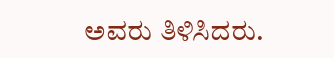ಅವರು ತಿಳಿಸಿದರು.